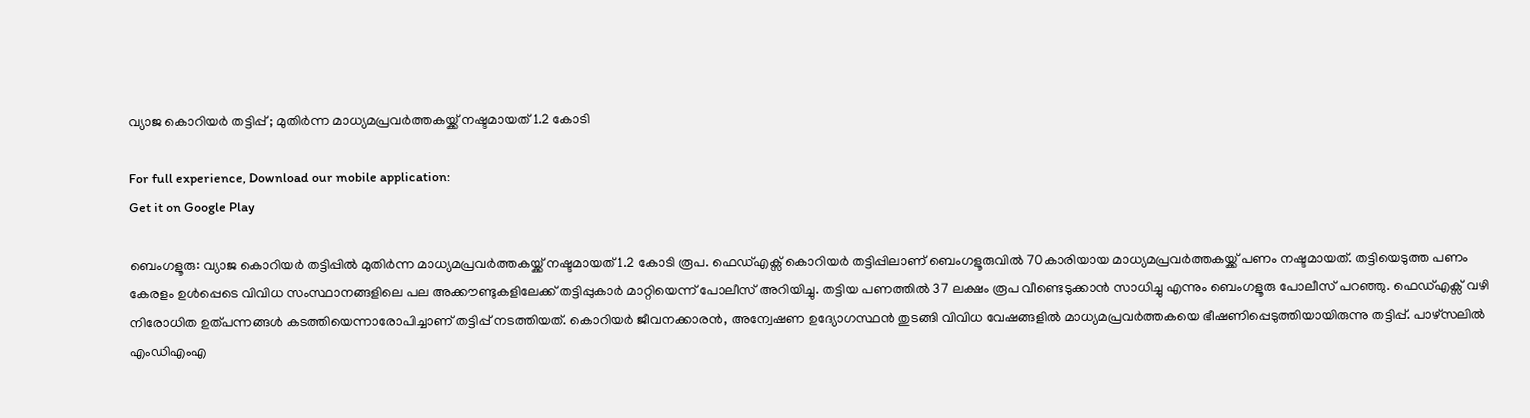വ്യാജ കൊറിയർ തട്ടിപ്പ് ; മുതിർന്ന മാധ്യമപ്രവർത്തകയ്ക്ക് നഷ്ടമായത് 1.2 കോടി

For full experience, Download our mobile application:
Get it on Google Play

ബെംഗളൂരു: വ്യാജ കൊറിയർ തട്ടിപ്പിൽ മുതിർന്ന മാധ്യമപ്രവർത്തകയ്ക്ക് നഷ്ടമായത് 1.2 കോടി രൂപ. ഫെഡ്എക്സ് കൊറിയർ തട്ടിപ്പിലാണ് ബെംഗളൂരുവിൽ 70കാരിയായ മാധ്യമപ്രവർത്തകയ്ക്ക് പണം നഷ്ടമായത്. തട്ടിയെടുത്ത പണം കേരളം ഉൾപ്പെടെ വിവിധ സംസ്ഥാനങ്ങളിലെ പല അക്കൗണ്ടുകളിലേക്ക് തട്ടിപ്പുകാർ മാറ്റിയെന്ന് പോലീസ് അറിയിച്ചു. തട്ടിയ പണത്തിൽ 37 ലക്ഷം രൂപ വീണ്ടെടുക്കാൻ സാധിച്ചു എന്നും ബെംഗളൂരു പോലീസ് പറഞ്ഞു. ഫെഡ്എക്സ് വഴി നിരോധിത ഉത്പന്നങ്ങൾ കടത്തിയെന്നാരോപിച്ചാണ് തട്ടിപ്പ് നടത്തിയത്. കൊറിയർ ജീവനക്കാരൻ, അന്വേഷണ ഉദ്യോഗസ്ഥൻ തുടങ്ങി വിവിധ വേഷങ്ങളിൽ മാധ്യമപ്രവർത്തകയെ ഭീഷണിപ്പെടുത്തിയായിരുന്നു തട്ടിപ്പ്. പാഴ്സലിൽ എംഡിഎംഎ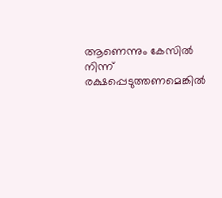ആണെന്നും കേസിൽ നിന്ന് രക്ഷപ്പെടുത്തണമെങ്കിൽ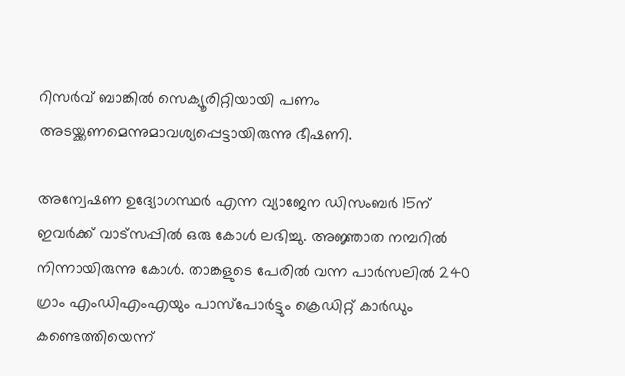റിസർവ് ബാങ്കിൽ സെക്യൂരിറ്റിയായി പണം അടയ്ക്കണമെന്നുമാവശ്യപ്പെട്ടായിരുന്നു ഭീഷണി.

അന്വേഷണ ഉദ്യോഗസ്ഥർ എന്ന വ്യാജേന ഡിസംബർ 15ന് ഇവർക്ക് വാട്സപ്പിൽ ഒരു കോൾ ലഭിച്ചു. അജ്ഞാത നമ്പറിൽ നിന്നായിരുന്നു കോൾ. താങ്കളുടെ പേരിൽ വന്ന പാർസലിൽ 240 ഗ്രാം എംഡിഎംഎയും പാസ്‌പോർട്ടും ക്രെഡിറ്റ് കാർഡും കണ്ടെത്തിയെന്ന്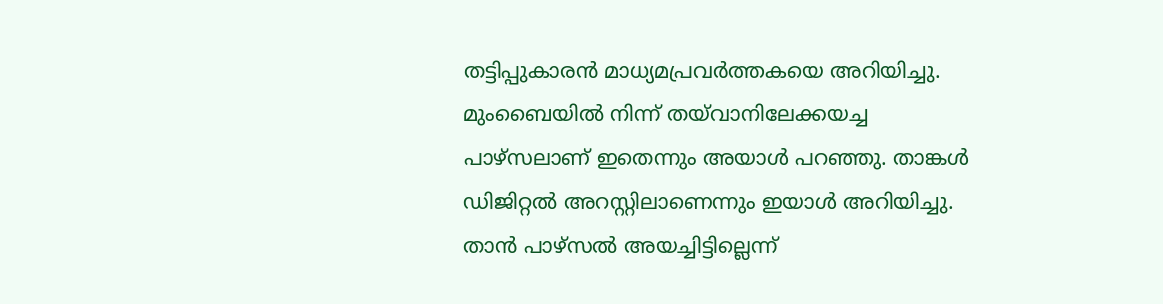തട്ടിപ്പുകാരൻ മാധ്യമപ്രവർത്തകയെ അറിയിച്ചു. മുംബൈയിൽ നിന്ന് തയ്‌വാനിലേക്കയച്ച പാഴ്സലാണ് ഇതെന്നും അയാൾ പറഞ്ഞു. താങ്കൾ ഡിജിറ്റൽ അറസ്റ്റിലാണെന്നും ഇയാൾ അറിയിച്ചു. താൻ പാഴ്സൽ അയച്ചിട്ടില്ലെന്ന്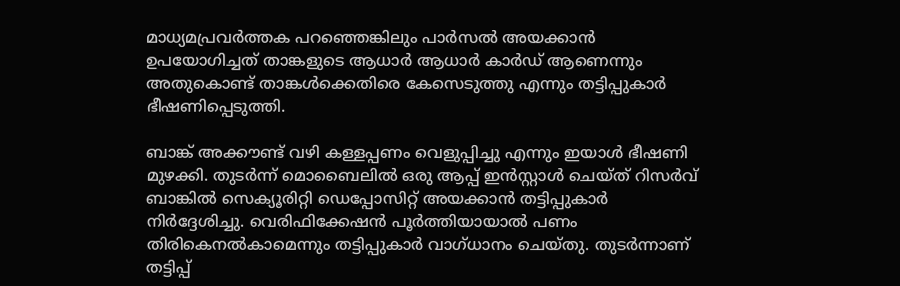മാധ്യമപ്രവർത്തക പറഞ്ഞെങ്കിലും പാർസൽ അയക്കാൻ ഉപയോഗിച്ചത് താങ്കളുടെ ആധാർ ആധാർ കാർഡ് ആണെന്നും അതുകൊണ്ട് താങ്കൾക്കെതിരെ കേസെടുത്തു എന്നും തട്ടിപ്പുകാർ ഭീഷണിപ്പെടുത്തി.

ബാങ്ക് അക്കൗണ്ട് വഴി കള്ളപ്പണം വെളുപ്പിച്ചു എന്നും ഇയാൾ ഭീഷണി മുഴക്കി. തുടർന്ന് മൊബൈലിൽ ഒരു ആപ്പ് ഇൻസ്റ്റാൾ ചെയ്ത് റിസർവ് ബാങ്കിൽ സെക്യൂരിറ്റി ഡെപ്പോസിറ്റ് അയക്കാൻ തട്ടിപ്പുകാർ നിർദ്ദേശിച്ചു. വെരിഫിക്കേഷൻ പൂർത്തിയായാൽ പണം തിരികെനൽകാമെന്നും തട്ടിപ്പുകാർ വാഗ്ധാനം ചെയ്തു. തുടർന്നാണ് തട്ടിപ്പ്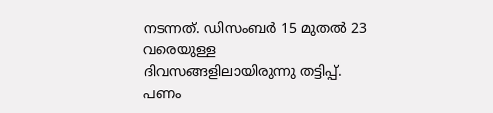നടന്നത്. ഡിസംബർ 15 മുതൽ 23 വരെയുള്ള ദിവസങ്ങളിലായിരുന്നു തട്ടിപ്പ്. പണം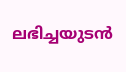ലഭിച്ചയുടൻ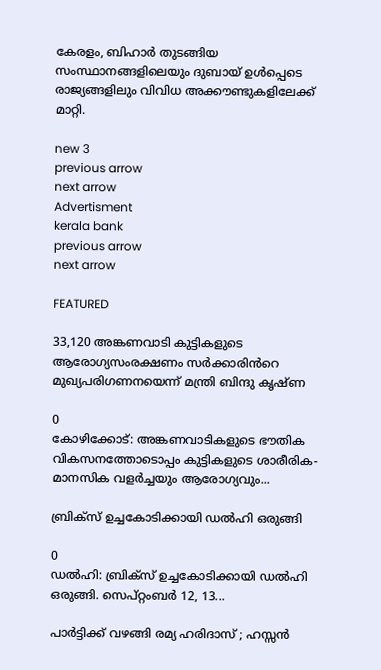കേരളം, ബിഹാർ തുടങ്ങിയ സംസ്ഥാനങ്ങളിലെയും ദുബായ് ഉൾപ്പെടെ രാജ്യങ്ങളിലും വിവിധ അക്കൗണ്ടുകളിലേക്ക് മാറ്റി.

new 3
previous arrow
next arrow
Advertisment
kerala bank
previous arrow
next arrow

FEATURED

33,120 അങ്കണവാടി കുട്ടികളുടെ ആരോഗ്യസംരക്ഷണം സർക്കാരിൻറെ മുഖ്യപരിഗണനയെന്ന് മന്ത്രി ബിന്ദു കൃഷ്ണ

0
കോഴിക്കോട്: അങ്കണവാടികളുടെ ഭൗതിക വികസനത്തോടൊപ്പം കുട്ടികളുടെ ശാരീരിക-മാനസിക വളര്‍ച്ചയും ആരോഗ്യവും...

ബ്രിക്സ് ഉച്ചകോടിക്കായി ഡൽഹി ഒരുങ്ങി

0
ഡൽഹി: ബ്രിക്സ് ഉച്ചകോടിക്കായി ഡൽഹി ഒരുങ്ങി. സെപ്റ്റംബർ 12, 13...

പാർട്ടിക്ക് വഴങ്ങി രമ്യ ഹരിദാസ് ; ഹസ്സൻ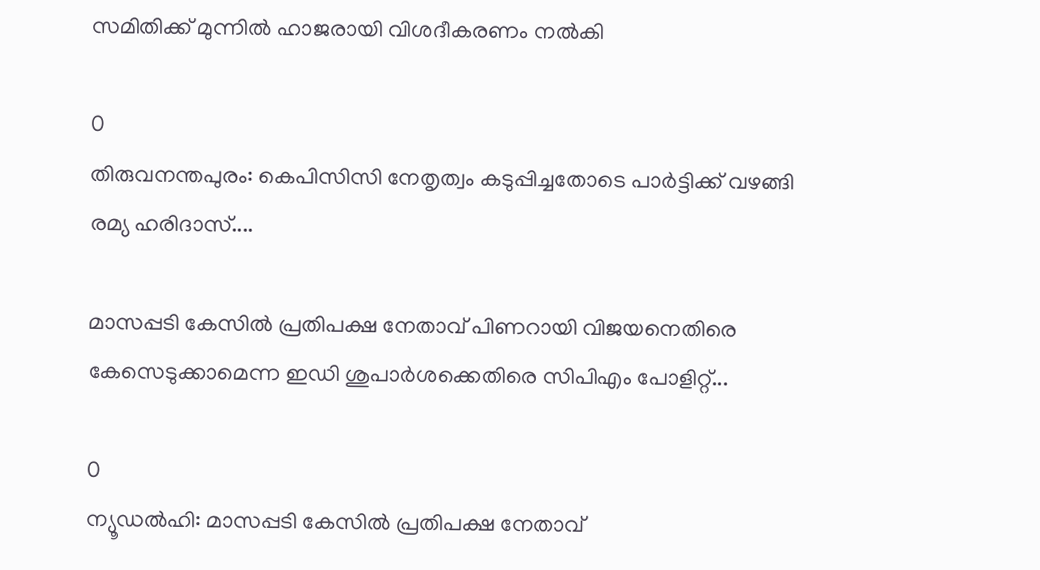സമിതിക്ക് മുന്നിൽ ഹാജരായി വിശദീകരണം നൽകി

0
തിരുവനന്തപുരം: കെപിസിസി നേതൃത്വം കടുപ്പിച്ചതോടെ പാർട്ടിക്ക് വഴങ്ങി രമ്യ ഹരിദാസ്....

മാസപ്പടി കേസിൽ പ്രതിപക്ഷ നേതാവ് പിണറായി വിജയനെതിരെ കേസെടുക്കാമെന്ന ഇഡി ശുപാർശക്കെതിരെ സിപിഎം പോളിറ്റ്...

0
ന്യൂഡൽഹി: മാസപ്പടി കേസിൽ പ്രതിപക്ഷ നേതാവ്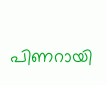പിണറായി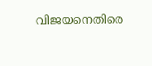വിജയനെതിരെ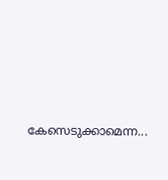കേസെടുക്കാമെന്ന...